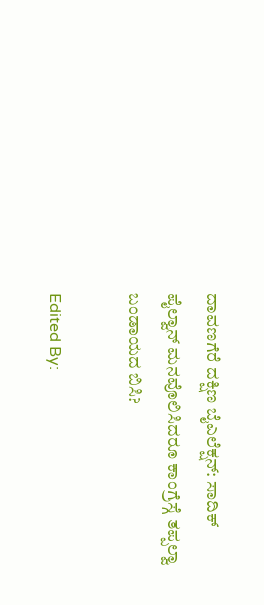ದಾವಣಗೆರೆ ದಕ್ಷಿಣ ಬೈಎಲೆಕ್ಷನ್: ಸಾದಿಕ್ ಪೈಲ್ವಾನ್ ಮನವೊಲಿಸಿದರೂ ಕಾಂಗ್ರೆಸ್ಗೆ ತಪ್ಪಲ್ವಾ ಬಂಡಾಯದ ಬಿಸಿ?

Edited By: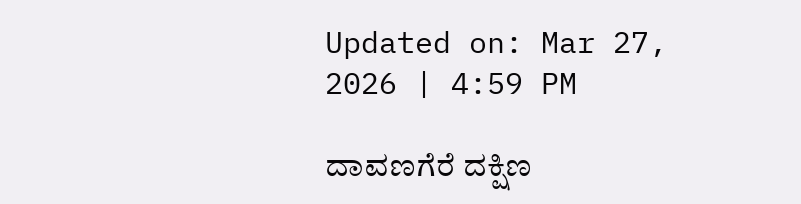Updated on: Mar 27, 2026 | 4:59 PM

ದಾವಣಗೆರೆ ದಕ್ಷಿಣ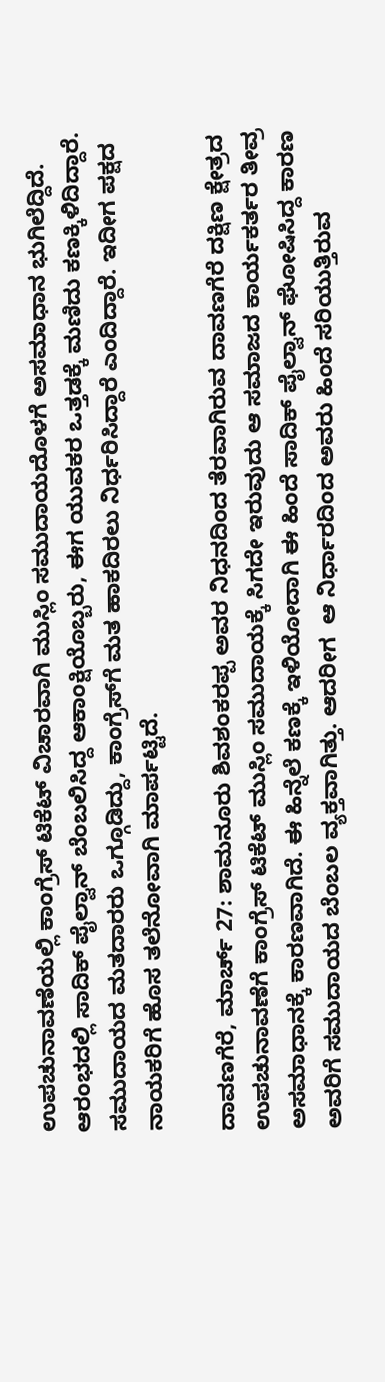ಉಪಚುನಾವಣೆಯಲ್ಲಿ ಕಾಂಗ್ರೆಸ್‌ ಟಿಕೆಟ್ ವಿಚಾರವಾಗಿ ಮುಸ್ಲಿಂ ಸಮುದಾಯದೊಳಗೆ ಅಸಮಾಧಾನ ಭುಗಿಲೆದ್ದಿದೆ. ಆರಂಭದಲ್ಲಿ ಸಾದಿಕ್ ಪೈಲ್ವಾನ್ ಬೆಂಬಲಿಸಿದ್ದ ಆಕಾಂಕ್ಷಿಯೊಬ್ಬರು, ಈಗ ಯುವಕರ ಒತ್ತಡಕ್ಕೆ ಮಣಿದು ಕಣಕ್ಕಿಳಿದಿದ್ದಾರೆ. ಸಮುದಾಯದ ಮತದಾರರು ಒಗ್ಗೂಡಿದ್ದು, ಕಾಂಗ್ರೆಸ್‌ಗೆ ಮತ ಹಾಕದಿರಲು ನಿರ್ಧರಿಸಿದ್ದಾರೆ ಎಂದಿದ್ದಾರೆ. ಇದೀಗ ಪಕ್ಷದ ನಾಯಕರಿಗೆ ಹೊಸ ತಲೆನೋವಾಗಿ ಮಾರ್ಪಟ್ಟಿದೆ.

ದಾವಣಗೆರೆ, ಮಾರ್ಚ್ 27: ಶಾಮನೂರು ಶಿವಶಂಕರಪ್ಪ ಅವರ ನಿಧನದಿಂದ ತೆರವಾಗಿರುವ ದಾವಣಗೆರೆ ದಕ್ಷಿಣ ಕ್ಷೇತ್ರದ ಉಪಚುನಾವಣೆಗೆ ಕಾಂಗ್ರೆಸ್ ಟಿಕೆಟ್ ಮುಸ್ಲಿಂ ಸಮುದಾಯಕ್ಕೆ ಸಿಗದೇ ಇರುವುದು ಆ ಸಮಾಜದ ಕಾರ್ಯಕರ್ತರ ತೀವ್ರ ಅಸಮಾಧಾನಕ್ಕೆ ಕಾರಣವಾಗಿದೆ. ಈ ಹಿನ್ನೆಲೆ ಕಣಕ್ಕೆ ಇಳಿಯೋದಾಗಿ ಈ ಹಿಂದೆ ಸಾದಿಕ್ ಪೈಲ್ವಾನ್ ಘೋಷಿಸಿದ್ದ ಕಾರಣ ಅವರಿಗೆ ಸಮುದಾಯದ ಬೆಂಬಲ ವ್ಯಕ್ತವಾಗಿತ್ತು. ಆದರೀಗ  ಆ ನಿರ್ಧಾರದಿಂದ ಅವರು ಹಿಂದೆ ಸರಿಯುತ್ತಿರುವ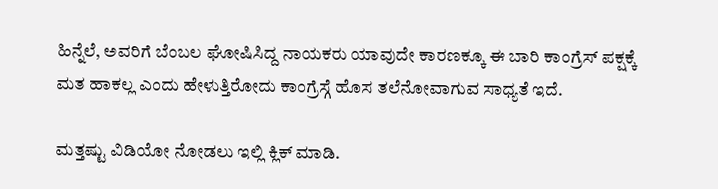ಹಿನ್ನೆಲೆ, ಅವರಿಗೆ ಬೆಂಬಲ ಘೋಷಿಸಿದ್ದ ನಾಯಕರು ಯಾವುದೇ ಕಾರಣಕ್ಕೂ ಈ ಬಾರಿ ಕಾಂಗ್ರೆಸ್ ಪಕ್ಷಕ್ಕೆ ಮತ ಹಾಕಲ್ಲ ಎಂದು ಹೇಳುತ್ತಿರೋದು ಕಾಂಗ್ರೆಸ್ಗೆ ಹೊಸ ತಲೆನೋವಾಗುವ ಸಾಧ್ಯತೆ ಇದೆ.

ಮತ್ತಷ್ಟು ವಿಡಿಯೋ ನೋಡಲು ಇಲ್ಲಿ ಕ್ಲಿಕ್ ಮಾಡಿ.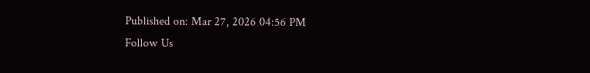Published on: Mar 27, 2026 04:56 PM
Follow Us